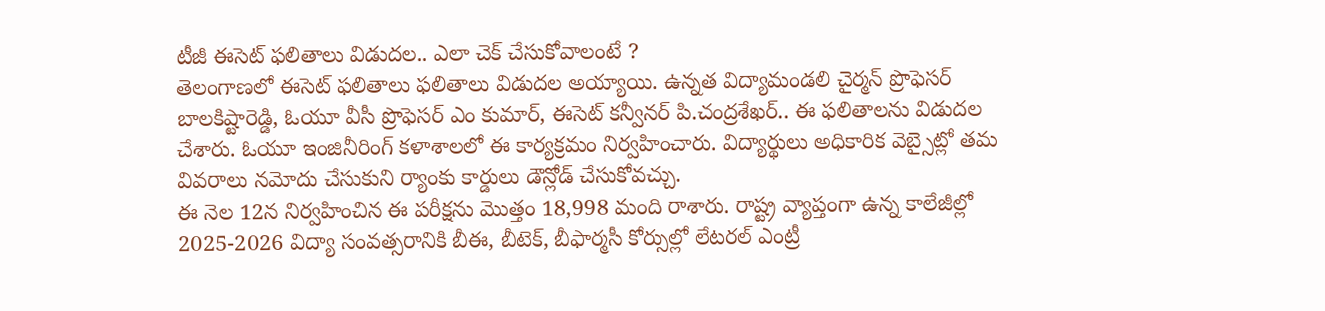టీజీ ఈసెట్ ఫలితాలు విడుదల.. ఎలా చెక్ చేసుకోవాలంటే ?
తెలంగాణలో ఈసెట్ ఫలితాలు ఫలితాలు విడుదల అయ్యాయి. ఉన్నత విద్యామండలి చైర్మన్ ప్రొఫెసర్ బాలకిష్టారెడ్డి, ఓయూ వీసీ ప్రొఫెసర్ ఎం కుమార్, ఈసెట్ కన్వీనర్ పి.చంద్రశేఖర్.. ఈ ఫలితాలను విడుదల చేశారు. ఓయూ ఇంజినీరింగ్ కళాశాలలో ఈ కార్యక్రమం నిర్వహించారు. విద్యార్థులు అధికారిక వెబ్సైట్లో తమ వివరాలు నమోదు చేసుకుని ర్యాంకు కార్డులు డౌన్లోడ్ చేసుకోవచ్చు.
ఈ నెల 12న నిర్వహించిన ఈ పరీక్షను మొత్తం 18,998 మంది రాశారు. రాష్ట్ర వ్యాప్తంగా ఉన్న కాలేజీల్లో 2025-2026 విద్యా సంవత్సరానికి బీఈ, బీటెక్, బీఫార్మసీ కోర్సుల్లో లేటరల్ ఎంట్రీ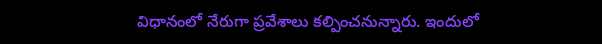విధానంలో నేరుగా ప్రవేశాలు కల్పించనున్నారు. ఇందులో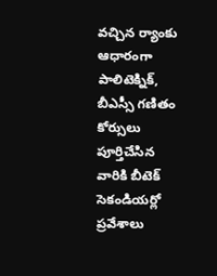వచ్చిన ర్యాంకు ఆధారంగా పాలిటెక్నిక్, బీఎస్సీ గణితం కోర్సులు పూర్తిచేసిన వారికి బీటెక్ సెకండియర్లో ప్రవేశాలు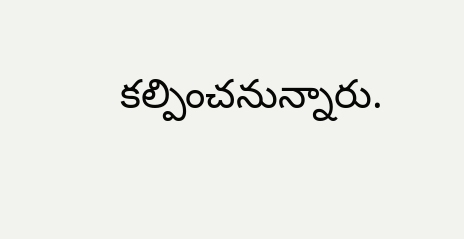కల్పించనున్నారు.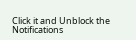Click it and Unblock the Notifications